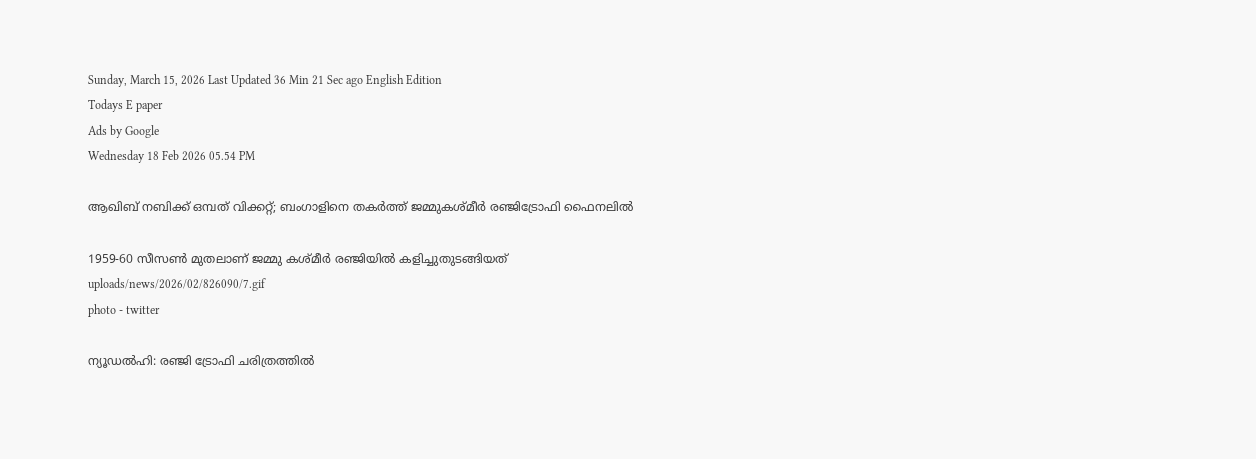Sunday, March 15, 2026 Last Updated 36 Min 21 Sec ago English Edition
Todays E paper
Ads by Google
Wednesday 18 Feb 2026 05.54 PM

ആഖിബ് നബിക്ക് ഒമ്പത് വിക്കറ്റ്; ബംഗാളിനെ തകർത്ത് ജമ്മുകശ്മീർ രഞ്ജിട്രോഫി ഫൈനലിൽ

1959-60 സീസൺ മുതലാണ് ജമ്മു കശ്മീർ രഞ്ജിയിൽ കളിച്ചുതുടങ്ങിയത്
uploads/news/2026/02/826090/7.gif
photo - twitter

ന്യൂഡൽഹി: രഞ്ജി ട്രോഫി ചരിത്രത്തിൽ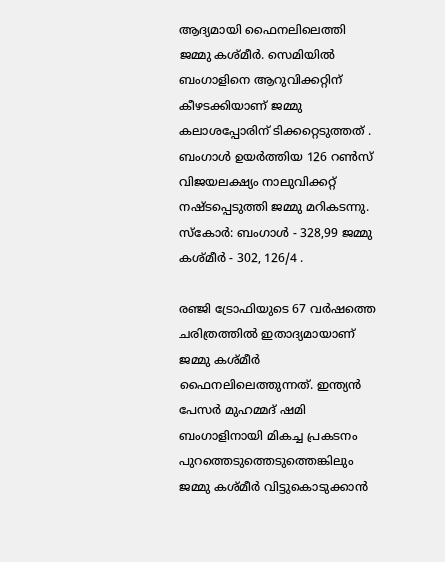ആദ്യമായി ഫൈനലിലെത്തി ജമ്മു കശ്മീർ. സെമിയിൽ ബംഗാളിനെ ആറുവിക്കറ്റിന് കീഴടക്കിയാണ് ജമ്മു കലാശപ്പോരിന് ടിക്കറ്റെടുത്തത് . ബംഗാൾ ഉയർത്തിയ 126 റൺസ് വിജയലക്ഷ്യം നാലുവിക്കറ്റ് നഷ്ടപ്പെടുത്തി ജമ്മു മറികടന്നു. സ്‌കോർ: ബംഗാൾ - 328,99 ജമ്മു കശ്മീർ - 302, 126/4 .

രഞ്ജി ട്രോഫിയുടെ 67 വർഷത്തെ ചരിത്രത്തിൽ ഇതാദ്യമായാണ് ജമ്മു കശ്മീർ ഫൈനലിലെത്തുന്നത്. ഇന്ത്യൻ പേസർ മുഹമ്മദ് ഷമി ബംഗാളിനായി മികച്ച പ്രകടനം പുറത്തെടുത്തെടുത്തെങ്കിലും ജമ്മു കശ്മീർ വിട്ടുകൊടുക്കാൻ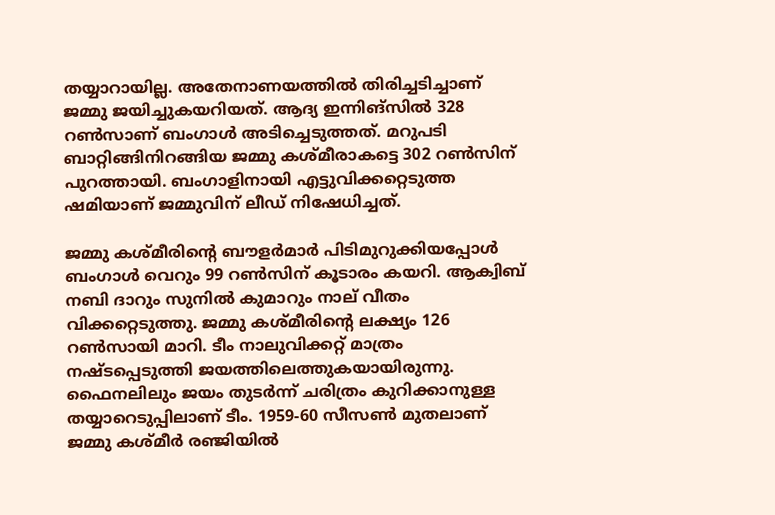തയ്യാറായില്ല. അതേനാണയത്തിൽ തിരിച്ചടിച്ചാണ് ജമ്മു ജയിച്ചുകയറിയത്. ആദ്യ ഇന്നിങ്‌സിൽ 328 റൺസാണ് ബംഗാൾ അടിച്ചെടുത്തത്. മറുപടി ബാറ്റിങ്ങിനിറങ്ങിയ ജമ്മു കശ്മീരാകട്ടെ 302 റൺസിന് പുറത്തായി. ബംഗാളിനായി എട്ടുവിക്കറ്റെടുത്ത ഷമിയാണ് ജമ്മുവിന് ലീഡ് നിഷേധിച്ചത്.

ജമ്മു കശ്മീരിന്റെ ബൗളർമാർ പിടിമുറുക്കിയപ്പോൾ ബംഗാൾ വെറും 99 റൺസിന് കൂടാരം കയറി. ആക്വിബ് നബി ദാറും സുനിൽ കുമാറും നാല് വീതം വിക്കറ്റെടുത്തു. ജമ്മു കശ്മീരിന്റെ ലക്ഷ്യം 126 റൺസായി മാറി. ടീം നാലുവിക്കറ്റ് മാത്രം നഷ്ടപ്പെടുത്തി ജയത്തിലെത്തുകയായിരുന്നു. ഫൈനലിലും ജയം തുടർന്ന് ചരിത്രം കുറിക്കാനുള്ള തയ്യാറെടുപ്പിലാണ് ടീം. 1959-60 സീസൺ മുതലാണ് ജമ്മു കശ്മീർ രഞ്ജിയിൽ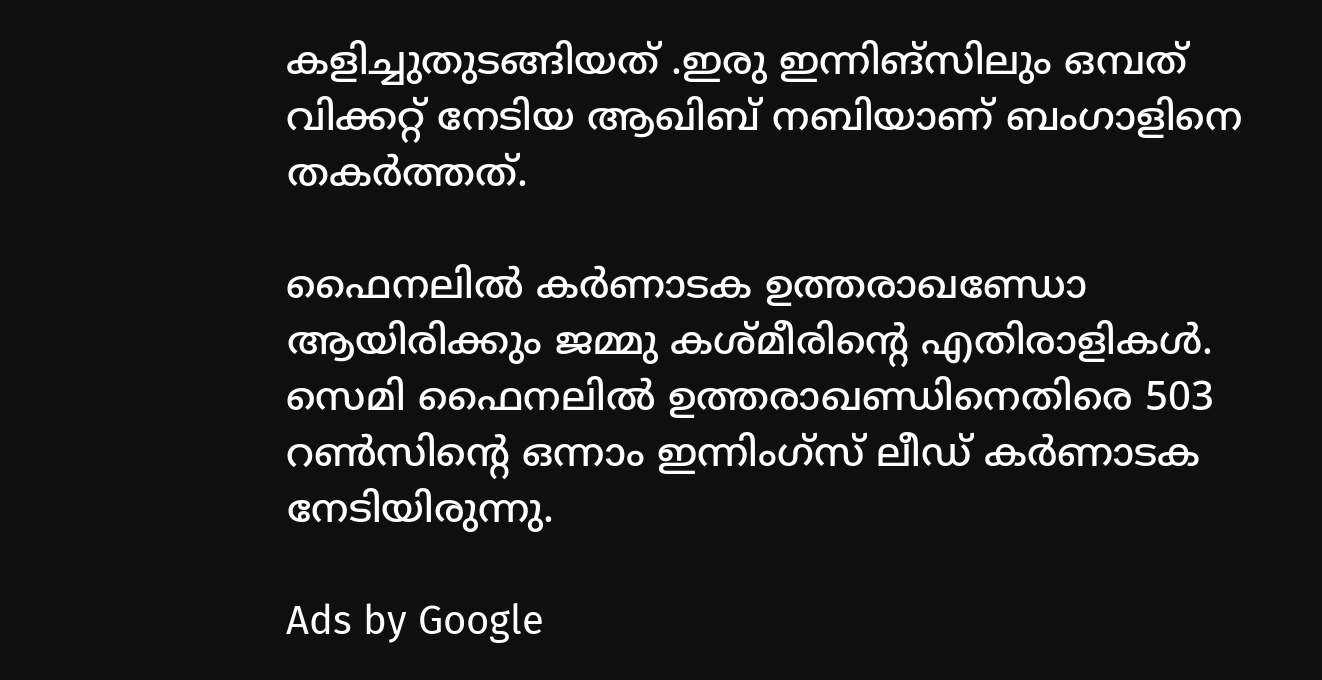കളിച്ചുതുടങ്ങിയത് .ഇരു ഇന്നിങ്സിലും ഒമ്പത് വിക്കറ്റ് നേടിയ ആഖിബ് നബിയാണ് ബംഗാളിനെ തകർത്തത്.

ഫൈനലിൽ കർണാടക ഉത്തരാഖണ്ഡോ ആയിരിക്കും ജമ്മു കശ്മീരിന്റെ എതിരാളികൾ. സെമി ഫൈനലിൽ ഉത്തരാഖണ്ഡിനെതിരെ 503 റൺസിന്റെ ഒന്നാം ഇന്നിംഗ്സ് ലീഡ് കർണാടക നേടിയിരുന്നു.

Ads by Google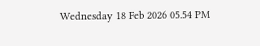Wednesday 18 Feb 2026 05.54 PM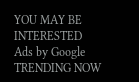YOU MAY BE INTERESTED
Ads by Google
TRENDING NOW